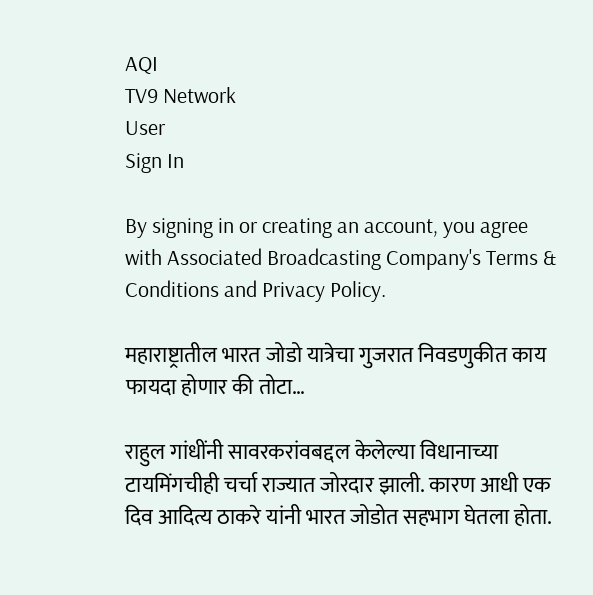AQI
TV9 Network
User
Sign In

By signing in or creating an account, you agree with Associated Broadcasting Company's Terms & Conditions and Privacy Policy.

महाराष्ट्रातील भारत जोडो यात्रेचा गुजरात निवडणुकीत काय फायदा होणार की तोटा…

राहुल गांधींनी सावरकरांवबद्दल केलेल्या विधानाच्या टायमिंगचीही चर्चा राज्यात जोरदार झाली. कारण आधी एक दिव आदित्य ठाकरे यांनी भारत जोडोत सहभाग घेतला होता.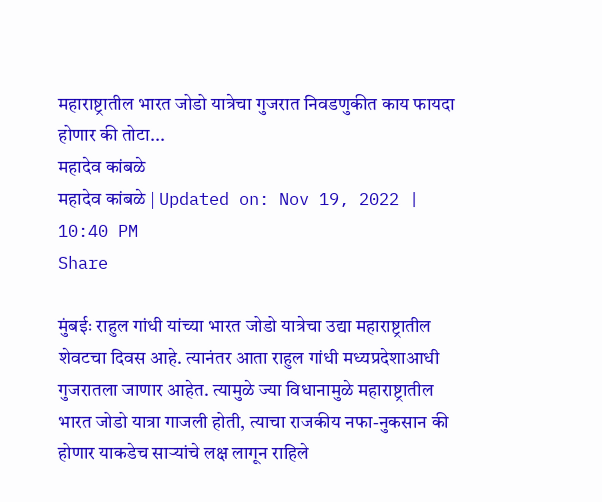महाराष्ट्रातील भारत जोडो यात्रेचा गुजरात निवडणुकीत काय फायदा होणार की तोटा...
महादेव कांबळे
महादेव कांबळे | Updated on: Nov 19, 2022 | 10:40 PM
Share

मुंबईः राहुल गांधी यांच्या भारत जोडो यात्रेचा उद्या महाराष्ट्रातील शेवटचा दिवस आहे. त्यानंतर आता राहुल गांधी मध्यप्रदेशाआधी गुजरातला जाणार आहेत. त्यामुळे ज्या विधानामुळे महाराष्ट्रातील भारत जोडो यात्रा गाजली होती, त्याचा राजकीय नफा-नुकसान की होणार याकडेच साऱ्यांचे लक्ष लागून राहिले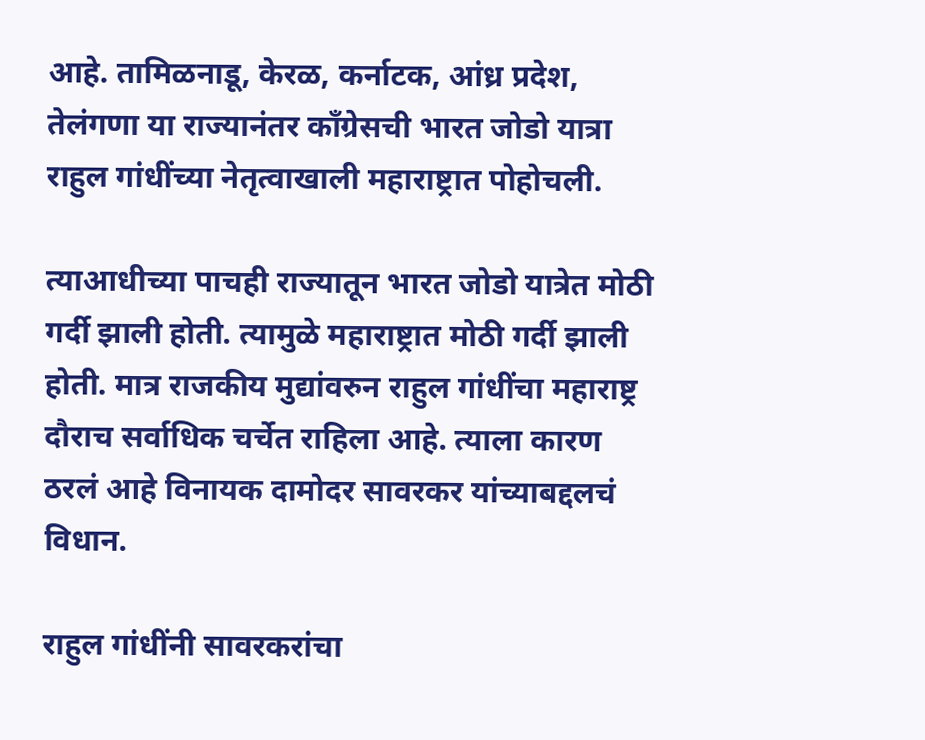आहे. तामिळनाडू, केरळ, कर्नाटक, आंध्र प्रदेश, तेलंगणा या राज्यानंतर काँग्रेसची भारत जोडो यात्रा राहुल गांधींच्या नेतृत्वाखाली महाराष्ट्रात पोहोचली.

त्याआधीच्या पाचही राज्यातून भारत जोडो यात्रेत मोठी गर्दी झाली होती. त्यामुळे महाराष्ट्रात मोठी गर्दी झाली होती. मात्र राजकीय मुद्यांवरुन राहुल गांधींचा महाराष्ट्र दौराच सर्वाधिक चर्चेत राहिला आहे. त्याला कारण ठरलं आहे विनायक दामोदर सावरकर यांच्याबद्दलचं विधान.

राहुल गांधींनी सावरकरांचा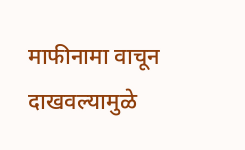माफीनामा वाचून दाखवल्यामुळे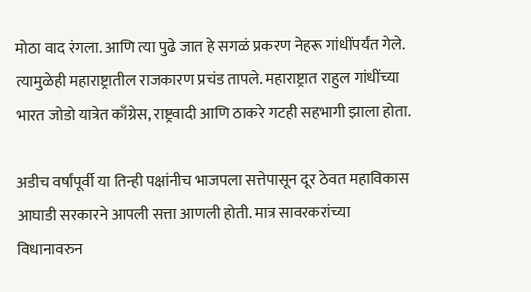मोठा वाद रंगला. आणि त्या पुढे जात हे सगळं प्रकरण नेहरू गांधींपर्यंत गेले. त्यामुळेही महाराष्ट्रातील राजकारण प्रचंड तापले. महाराष्ट्रात राहुल गांधींच्या भारत जोडो यात्रेत काँग्रेस, राष्ट्रवादी आणि ठाकरे गटही सहभागी झाला होता.

अडीच वर्षांपूर्वी या तिन्ही पक्षांनीच भाजपला सत्तेपासून दूर ठेवत महाविकास आघाडी सरकारने आपली सत्ता आणली होती. मात्र सावरकरांच्या विधानावरुन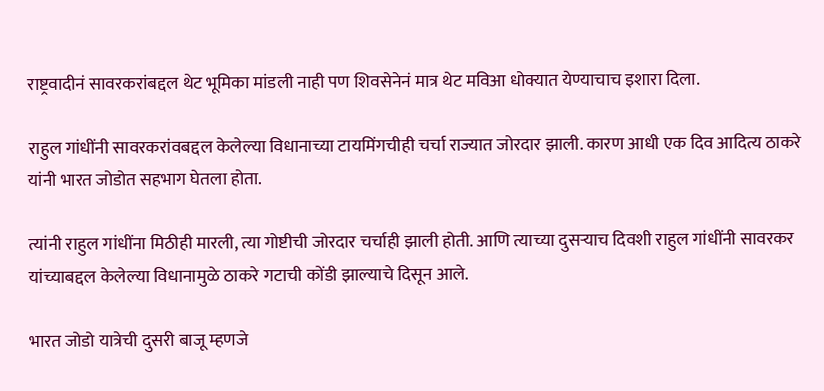राष्ट्रवादीनं सावरकरांबद्दल थेट भूमिका मांडली नाही पण शिवसेनेनं मात्र थेट मविआ धोक्यात येण्याचाच इशारा दिला.

राहुल गांधींनी सावरकरांवबद्दल केलेल्या विधानाच्या टायमिंगचीही चर्चा राज्यात जोरदार झाली. कारण आधी एक दिव आदित्य ठाकरे यांनी भारत जोडोत सहभाग घेतला होता.

त्यांनी राहुल गांधींना मिठीही मारली, त्या गोष्टीची जोरदार चर्चाही झाली होती. आणि त्याच्या दुसऱ्याच दिवशी राहुल गांधींनी सावरकर यांच्याबद्दल केलेल्या विधानामुळे ठाकरे गटाची कोंडी झाल्याचे दिसून आले.

भारत जोडो यात्रेची दुसरी बाजू म्हणजे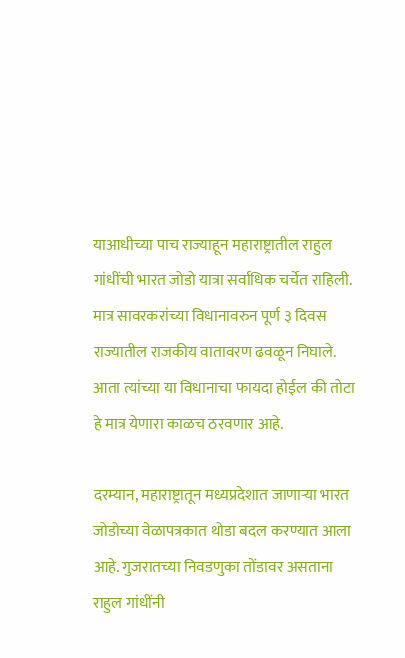याआधीच्या पाच राज्याहून महाराष्ट्रातील राहुल गांधींची भारत जोडो यात्रा सर्वाधिक चर्चेत राहिली. मात्र सावरकरांच्या विधानावरुन पूर्ण ३ दिवस राज्यातील राजकीय वातावरण ढवळून निघाले. आता त्यांच्या या विधानाचा फायदा होईल की तोटा हे मात्र येणारा काळच ठरवणार आहे.

दरम्यान, महाराष्ट्रातून मध्यप्रदेशात जाणाऱ्या भारत जोडोच्या वेळापत्रकात थोडा बदल करण्यात आला आहे. गुजरातच्या निवडणुका तोंडावर असताना राहुल गांधींनी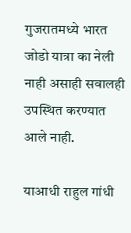गुजरातमध्ये भारत जोडो यात्रा का नेली नाही असाही सवालही उपस्थित करण्यात आले नाही.

याआधी राहुल गांधी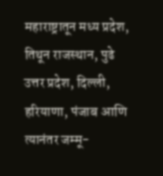महाराष्ट्रातून मध्य प्रदेश, तिथून राजस्थान, पुढे उत्तर प्रदेश, दिल्ली, हरियाणा, पंजाब आणि त्यानंतर जम्मू-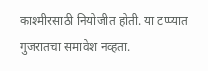काश्मीरसाठी नियोजीत होती. या टप्प्यात गुजरातचा समावेश नव्हता.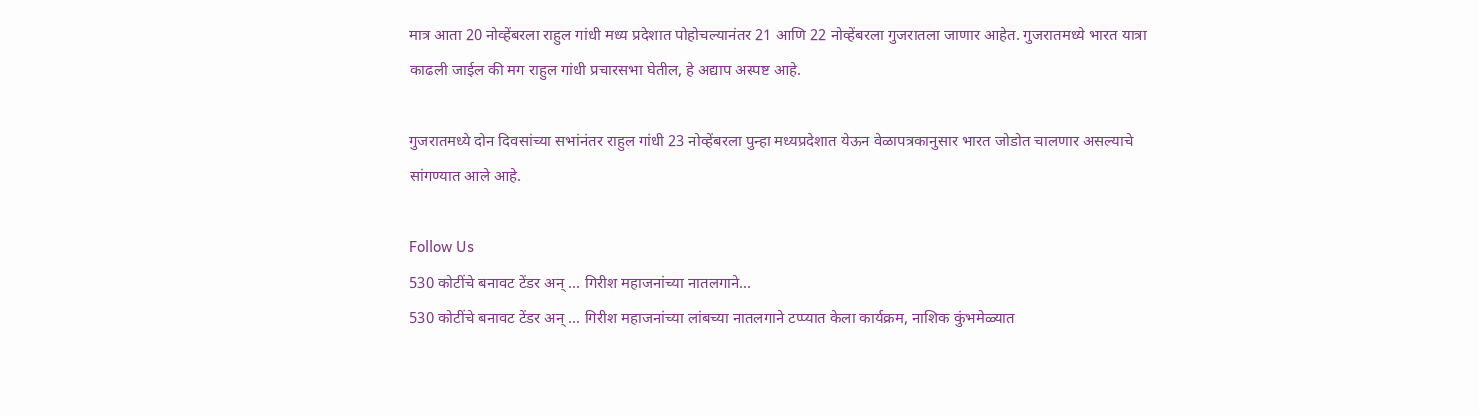मात्र आता 20 नोव्हेंबरला राहुल गांधी मध्य प्रदेशात पोहोचल्यानंतर 21 आणि 22 नोव्हेंबरला गुजरातला जाणार आहेत. गुजरातमध्ये भारत यात्रा काढली जाईल की मग राहुल गांधी प्रचारसभा घेतील, हे अद्याप अस्पष्ट आहे.

गुजरातमध्ये दोन दिवसांच्या सभांनंतर राहुल गांधी 23 नोव्हेंबरला पुन्हा मध्यप्रदेशात येऊन वेळापत्रकानुसार भारत जोडोत चालणार असल्याचे सांगण्यात आले आहे.

Follow Us
530 कोटींचे बनावट टेंडर अन् ... गिरीश महाजनांच्या नातलगाने...
530 कोटींचे बनावट टेंडर अन् ... गिरीश महाजनांच्या लांबच्या नातलगाने टप्प्यात केला कार्यक्रम, नाशिक कुंभमेळ्यात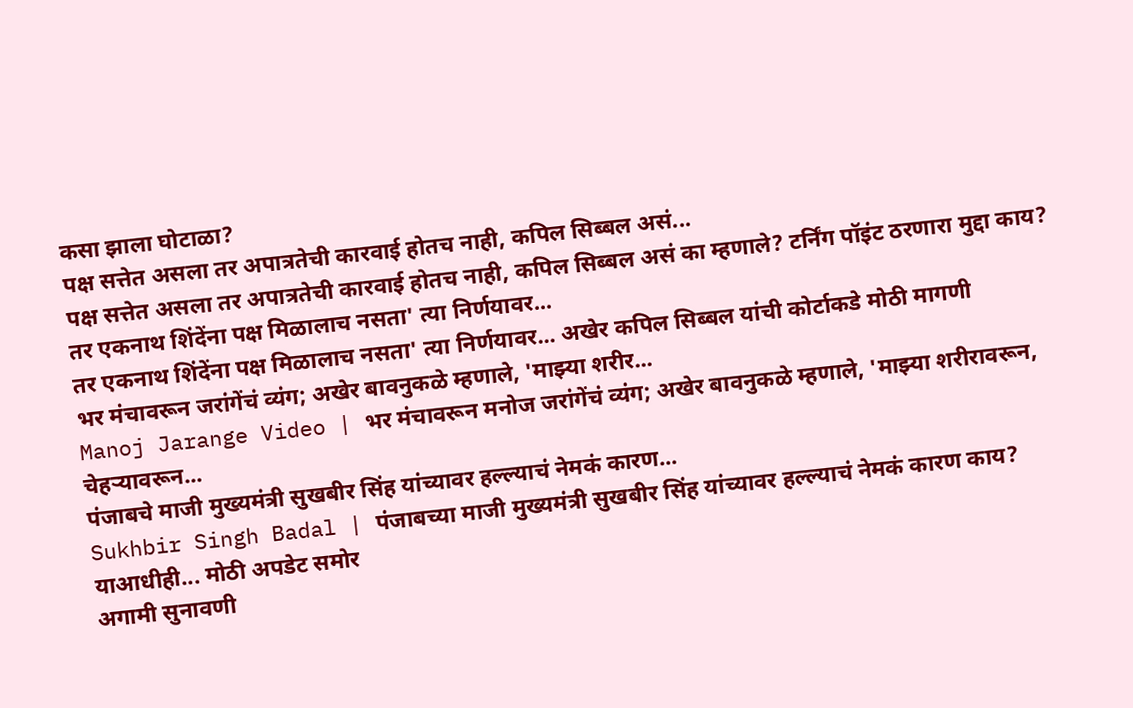कसा झाला घोटाळा?
पक्ष सत्तेत असला तर अपात्रतेची कारवाई होतच नाही, कपिल सिब्बल असं...
पक्ष सत्तेत असला तर अपात्रतेची कारवाई होतच नाही, कपिल सिब्बल असं का म्हणाले? टर्निंग पॉइंट ठरणारा मुद्दा काय?
तर एकनाथ शिंदेंना पक्ष मिळालाच नसता' त्या निर्णयावर...
तर एकनाथ शिंदेंना पक्ष मिळालाच नसता' त्या निर्णयावर... अखेर कपिल सिब्बल यांची कोर्टाकडे मोठी मागणी
भर मंचावरून जरांगेंचं व्यंग; अखेर बावनुकळे म्हणाले, 'माझ्या शरीर...
Manoj Jarange Video | भर मंचावरून मनोज जरांगेंचं व्यंग; अखेर बावनुकळे म्हणाले, 'माझ्या शरीरावरून, चेहऱ्यावरून...
पंजाबचे माजी मुख्यमंत्री सुखबीर सिंह यांच्यावर हल्ल्याचं नेमकं कारण...
Sukhbir Singh Badal | पंजाबच्या माजी मुख्यमंत्री सुखबीर सिंह यांच्यावर हल्ल्याचं नेमकं कारण काय? याआधीही... मोठी अपडेट समोर
अगामी सुनावणी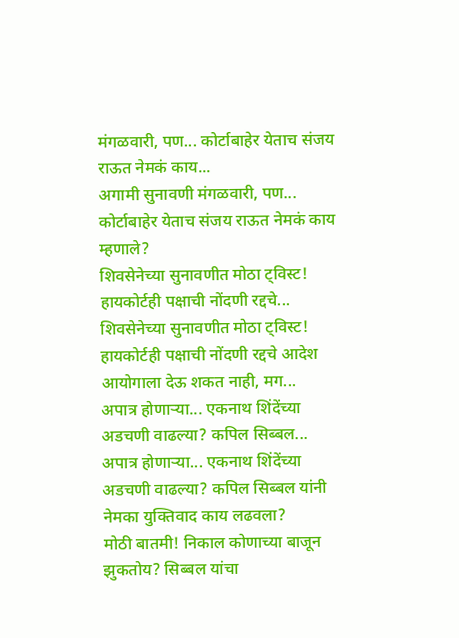मंगळवारी, पण... कोर्टाबाहेर येताच संजय राऊत नेमकं काय...
अगामी सुनावणी मंगळवारी, पण... कोर्टाबाहेर येताच संजय राऊत नेमकं काय म्हणाले?
शिवसेनेच्या सुनावणीत मोठा ट्विस्ट! हायकोर्टही पक्षाची नोंदणी रद्दचे...
शिवसेनेच्या सुनावणीत मोठा ट्विस्ट! हायकोर्टही पक्षाची नोंदणी रद्दचे आदेश आयोगाला देऊ शकत नाही, मग...
अपात्र होणाऱ्या... एकनाथ शिंदेंच्या अडचणी वाढल्या? कपिल सिब्बल...
अपात्र होणाऱ्या... एकनाथ शिंदेंच्या अडचणी वाढल्या? कपिल सिब्बल यांनी नेमका युक्तिवाद काय लढवला?
मोठी बातमी! निकाल कोणाच्या बाजून झुकतोय? सिब्बल यांचा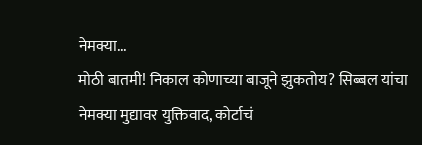नेमक्या...
मोठी बातमी! निकाल कोणाच्या बाजूने झुकतोय? सिब्बल यांचा नेमक्या मुद्यावर युक्तिवाद, कोर्टाचं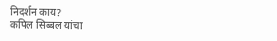निदर्शन काय?
कपिल सिब्बल यांचा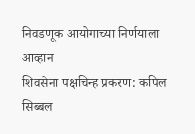निवडणूक आयोगाच्या निर्णयाला आव्हान
शिवसेना पक्षचिन्ह प्रकरण: कपिल सिब्बल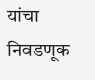यांचा निवडणूक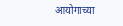आयोगाच्या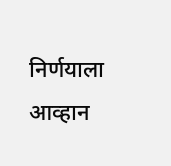निर्णयाला आव्हान